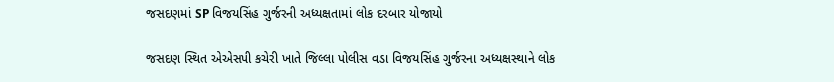જસદણમાં SP વિજયસિંહ ગુર્જરની અધ્યક્ષતામાં લોક દરબાર યોજાયો

જસદણ સ્થિત એએસપી કચેરી ખાતે જિલ્લા પોલીસ વડા વિજયસિંહ ગુર્જરના અધ્યક્ષસ્થાને લોક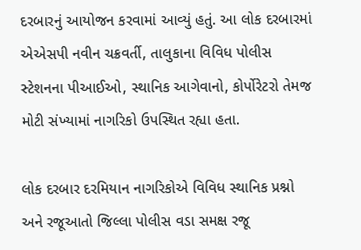દરબારનું આયોજન કરવામાં આવ્યું હતું. આ લોક દરબારમાં એએસપી નવીન ચક્રવર્તી, તાલુકાના વિવિધ પોલીસ સ્ટેશનના પીઆઈઓ, સ્થાનિક આગેવાનો, કોર્પોરેટરો તેમજ મોટી સંખ્યામાં નાગરિકો ઉપસ્થિત રહ્યા હતા.

લોક દરબાર દરમિયાન નાગરિકોએ વિવિધ સ્થાનિક પ્રશ્નો અને રજૂઆતો જિલ્લા પોલીસ વડા સમક્ષ રજૂ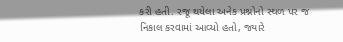કરી હતી. રજૂ થયેલા અનેક પ્રશ્નોનો સ્થળ પર જ નિકાલ કરવામાં આવ્યો હતો, જ્યારે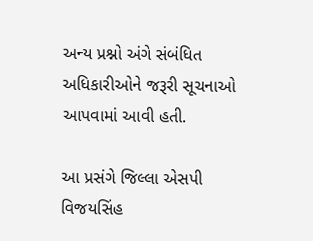અન્ય પ્રશ્નો અંગે સંબંધિત અધિકારીઓને જરૂરી સૂચનાઓ આપવામાં આવી હતી.

આ પ્રસંગે જિલ્લા એસપી વિજયસિંહ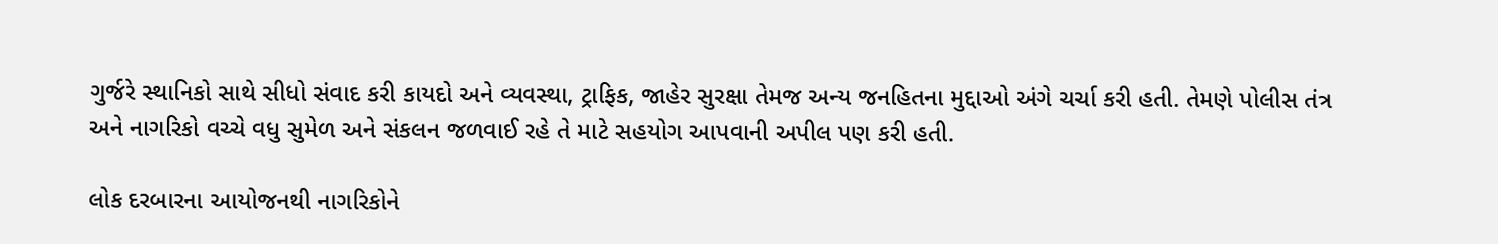ગુર્જરે સ્થાનિકો સાથે સીધો સંવાદ કરી કાયદો અને વ્યવસ્થા, ટ્રાફિક, જાહેર સુરક્ષા તેમજ અન્ય જનહિતના મુદ્દાઓ અંગે ચર્ચા કરી હતી. તેમણે પોલીસ તંત્ર અને નાગરિકો વચ્ચે વધુ સુમેળ અને સંકલન જળવાઈ રહે તે માટે સહયોગ આપવાની અપીલ પણ કરી હતી.

લોક દરબારના આયોજનથી નાગરિકોને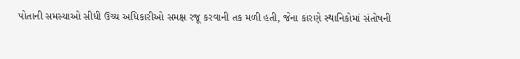પોતાની સમસ્યાઓ સીધી ઉચ્ચ અધિકારીઓ સમક્ષ રજૂ કરવાની તક મળી હતી, જેના કારણે સ્થાનિકોમાં સંતોષની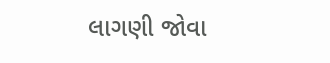લાગણી જોવા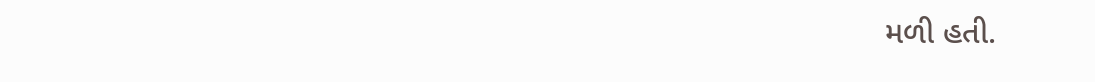મળી હતી.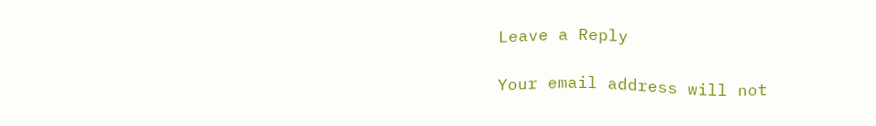Leave a Reply

Your email address will not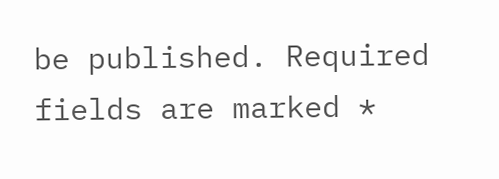be published. Required fields are marked *